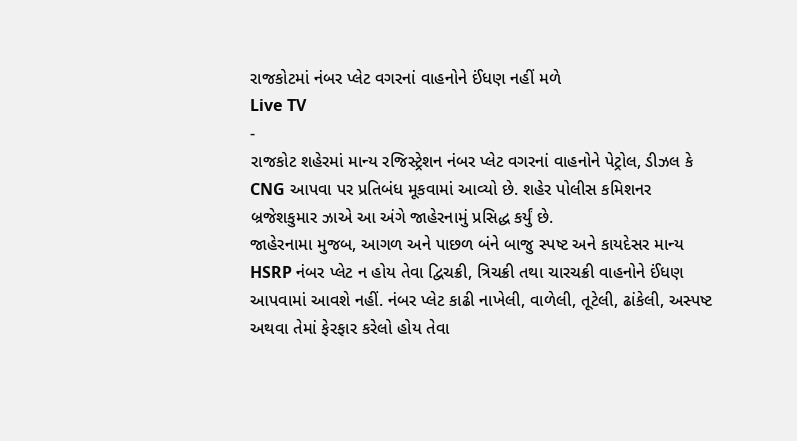રાજકોટમાં નંબર પ્લેટ વગરનાં વાહનોને ઈંધણ નહીં મળે
Live TV
-
રાજકોટ શહેરમાં માન્ય રજિસ્ટ્રેશન નંબર પ્લેટ વગરનાં વાહનોને પેટ્રોલ, ડીઝલ કે CNG આપવા પર પ્રતિબંધ મૂકવામાં આવ્યો છે. શહેર પોલીસ કમિશનર બ્રજેશકુમાર ઝાએ આ અંગે જાહેરનામું પ્રસિદ્ધ કર્યું છે.
જાહેરનામા મુજબ, આગળ અને પાછળ બંને બાજુ સ્પષ્ટ અને કાયદેસર માન્ય HSRP નંબર પ્લેટ ન હોય તેવા દ્વિચક્રી, ત્રિચક્રી તથા ચારચક્રી વાહનોને ઈંધણ આપવામાં આવશે નહીં. નંબર પ્લેટ કાઢી નાખેલી, વાળેલી, તૂટેલી, ઢાંકેલી, અસ્પષ્ટ અથવા તેમાં ફેરફાર કરેલો હોય તેવા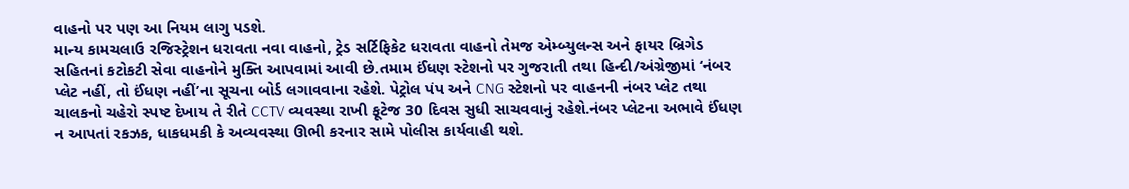વાહનો પર પણ આ નિયમ લાગુ પડશે.
માન્ય કામચલાઉ રજિસ્ટ્રેશન ધરાવતા નવા વાહનો, ટ્રેડ સર્ટિફિકેટ ધરાવતા વાહનો તેમજ એમ્બ્યુલન્સ અને ફાયર બ્રિગેડ સહિતનાં કટોકટી સેવા વાહનોને મુક્તિ આપવામાં આવી છે.તમામ ઈંધણ સ્ટેશનો પર ગુજરાતી તથા હિન્દી/અંગ્રેજીમાં ‘નંબર પ્લેટ નહીં, તો ઈંધણ નહીં’ના સૂચના બોર્ડ લગાવવાના રહેશે. પેટ્રોલ પંપ અને CNG સ્ટેશનો પર વાહનની નંબર પ્લેટ તથા ચાલકનો ચહેરો સ્પષ્ટ દેખાય તે રીતે CCTV વ્યવસ્થા રાખી ફૂટેજ 30 દિવસ સુધી સાચવવાનું રહેશે.નંબર પ્લેટના અભાવે ઈંધણ ન આપતાં રકઝક, ધાકધમકી કે અવ્યવસ્થા ઊભી કરનાર સામે પોલીસ કાર્યવાહી થશે.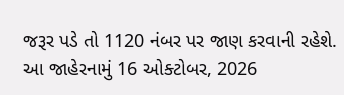જરૂર પડે તો 1120 નંબર પર જાણ કરવાની રહેશે. આ જાહેરનામું 16 ઓક્ટોબર, 2026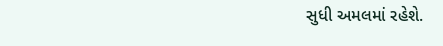સુધી અમલમાં રહેશે.